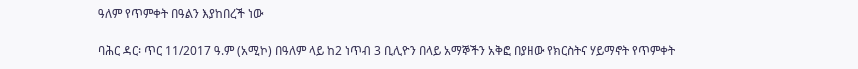ዓለም የጥምቀት በዓልን እያከበረች ነው

ባሕር ዳር፡ ጥር 11/2017 ዓ.ም (አሚኮ) በዓለም ላይ ከ2 ነጥብ 3 ቢሊዮን በላይ አማኞችን አቅፎ በያዘው የክርስትና ሃይማኖት የጥምቀት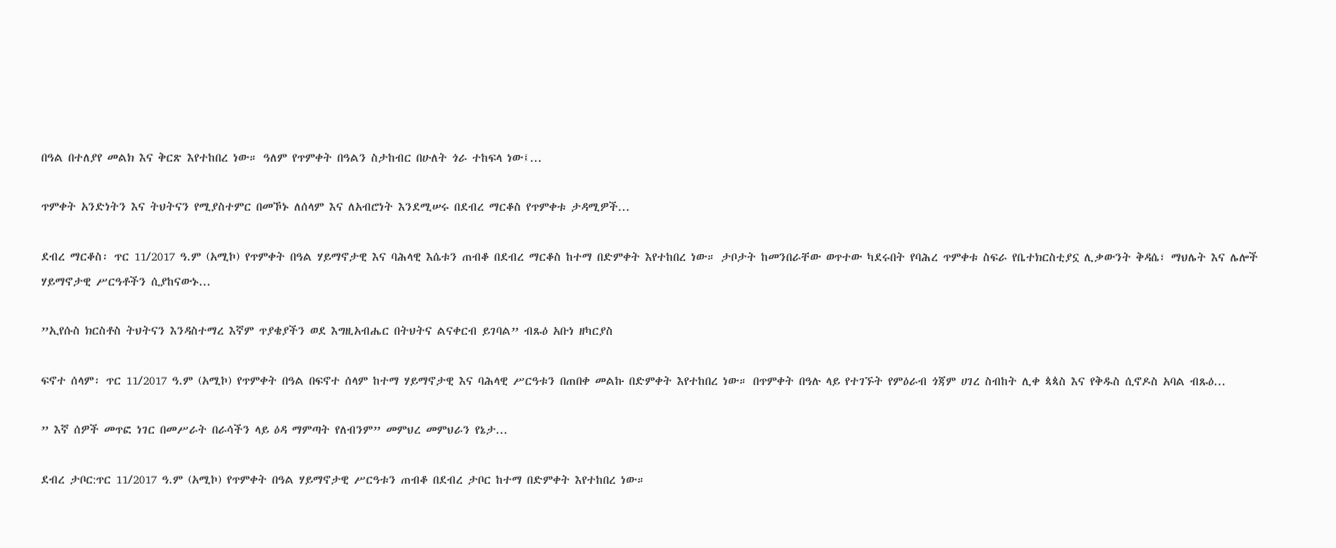በዓል በተለያየ መልክ እና ቅርጽ እየተከበረ ነው። ዓለም የጥምቀት በዓልን ስታከብር በሁለት ጎራ ተከፍላ ነው፤...

ጥምቀት አንድነትን እና ትህትናን የሚያስተምር በመኾኑ ለሰላም እና ለአብሮነት እንደሚሠሩ በደብረ ማርቆስ የጥምቀቱ ታዳሚዎች...

ደብረ ማርቆስ፡ ጥር 11/2017 ዓ.ም (አሚኮ) የጥምቀት በዓል ሃይማኖታዊ እና ባሕላዊ እሴቱን ጠብቆ በደብረ ማርቆስ ከተማ በድምቀት እየተከበረ ነው። ታቦታት ከመንበራቸው ወጥተው ካደሩበት የባሕረ ጥምቀቱ ስፍራ የቤተክርስቲያኗ ሊቃውንት ቅዳሴ፣ ማህሌት እና ሌሎች ሃይማኖታዊ ሥርዓቶችን ሲያከናውኑ...

”ኢየሱስ ክርስቶስ ትህትናን እንዳስተማረ እኛም ጥያቄያችን ወደ እግዚአብሔር በትህትና ልናቀርብ ይገባል” ብጹዕ አቡነ ዘካርያስ

ፍኖተ ሰላም፡ ጥር 11/2017 ዓ.ም (አሚኮ) የጥምቀት በዓል በፍኖተ ሰላም ከተማ ሃይማኖታዊ እና ባሕላዊ ሥርዓቱን በጠበቀ መልኩ በድምቀት እየተከበረ ነው። በጥምቀት በዓሉ ላይ የተገኙት የምዕራብ ጎጃም ሀገረ ስብከት ሊቀ ጳጳስ እና የቅዱስ ሲኖዶስ አባል ብጹዕ...

” እኛ ሰዎች መጥፎ ነገር በመሥራት በራሳችን ላይ ዕዳ ማምጣት የለብንም” መምህረ መምህራን የኔታ...

ደብረ ታቦር:ጥር 11/2017 ዓ.ም (አሚኮ) የጥምቀት በዓል ሃይማኖታዊ ሥርዓቱን ጠብቆ በደብረ ታቦር ከተማ በድምቀት እየተከበረ ነው።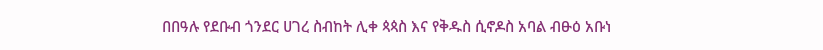በበዓሉ የደቡብ ጎንደር ሀገረ ስብከት ሊቀ ጳጳስ እና የቅዱስ ሲኖዶስ አባል ብፁዕ አቡነ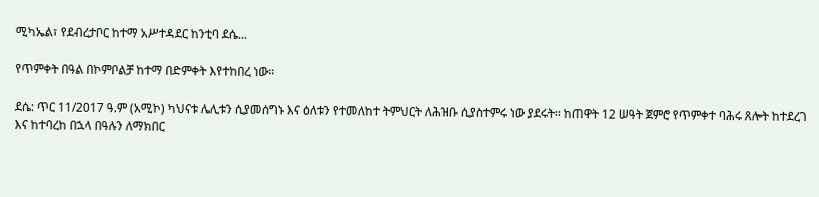ሚካኤል፣ የደብረታቦር ከተማ አሥተዳደር ከንቲባ ደሴ...

የጥምቀት በዓል በኮምቦልቻ ከተማ በድምቀት እየተከበረ ነው።

ደሴ: ጥር 11/2017 ዓ.ም (አሚኮ) ካህናቱ ሌሊቱን ሲያመሰግኑ እና ዕለቱን የተመለከተ ትምህርት ለሕዝቡ ሲያስተምሩ ነው ያደሩት፡፡ ከጠዋት 12 ሠዓት ጀምሮ የጥምቀተ ባሕሩ ጸሎት ከተደረገ እና ከተባረከ በኋላ በዓሉን ለማክበር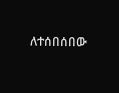ለተሰበሰበው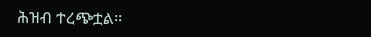ሕዝብ ተረጭቷል፡፡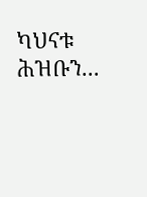ካህናቱ ሕዝቡን...